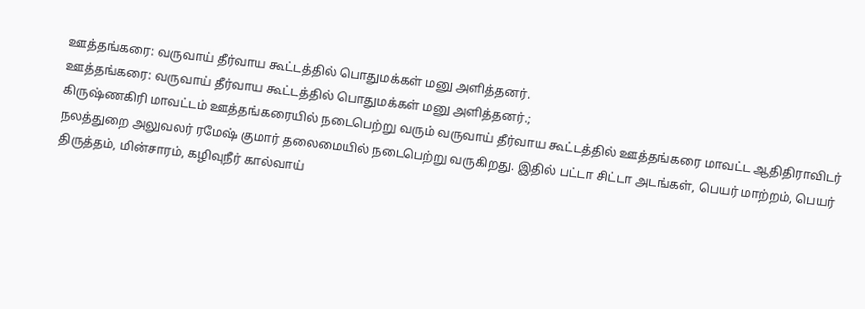ஊத்தங்கரை: வருவாய் தீர்வாய கூட்டத்தில் பொதுமக்கள் மனு அளித்தனர்.
ஊத்தங்கரை: வருவாய் தீர்வாய கூட்டத்தில் பொதுமக்கள் மனு அளித்தனர்.;
கிருஷ்ணகிரி மாவட்டம் ஊத்தங்கரையில் நடைபெற்று வரும் வருவாய் தீர்வாய கூட்டத்தில் ஊத்தங்கரை மாவட்ட ஆதிதிராவிடர் நலத்துறை அலுவலர் ரமேஷ் குமார் தலைமையில் நடைபெற்று வருகிறது. இதில் பட்டா சிட்டா அடங்கள், பெயர் மாற்றம், பெயர் திருத்தம், மின்சாரம், கழிவுநீர் கால்வாய்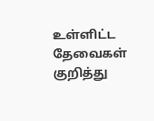உள்ளிட்ட தேவைகள் குறித்து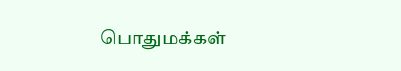பொதுமக்கள்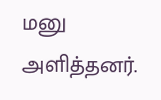மனு அளித்தனர்.